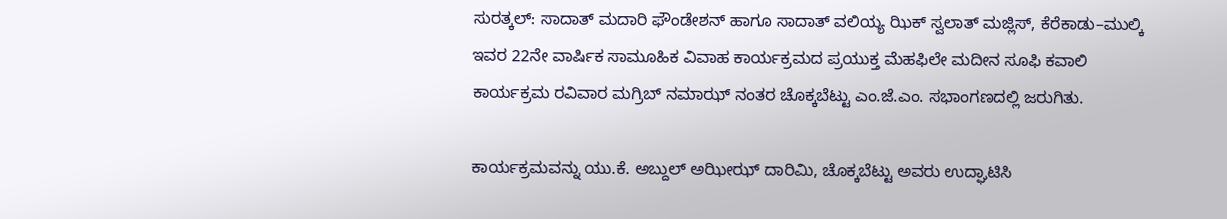ಸುರತ್ಕಲ್: ಸಾದಾತ್ ಮದಾರಿ ಫೌಂಡೇಶನ್ ಹಾಗೂ ಸಾದಾತ್ ವಲಿಯ್ಯ ಝಿಕ್ ಸ್ವಲಾತ್ ಮಜ್ಲಿಸ್, ಕೆರೆಕಾಡು–ಮುಲ್ಕಿ ಇವರ 22ನೇ ವಾರ್ಷಿಕ ಸಾಮೂಹಿಕ ವಿವಾಹ ಕಾರ್ಯಕ್ರಮದ ಪ್ರಯುಕ್ತ ಮೆಹಫಿಲೇ ಮದೀನ ಸೂಫಿ ಕವಾಲಿ ಕಾರ್ಯಕ್ರಮ ರವಿವಾರ ಮಗ್ರಿಬ್ ನಮಾಝ್ ನಂತರ ಚೊಕ್ಕಬೆಟ್ಟು ಎಂ.ಜೆ.ಎಂ. ಸಭಾಂಗಣದಲ್ಲಿ ಜರುಗಿತು.

ಕಾರ್ಯಕ್ರಮವನ್ನು ಯು.ಕೆ. ಅಬ್ದುಲ್ ಅಝೀಝ್ ದಾರಿಮಿ, ಚೊಕ್ಕಬೆಟ್ಟು ಅವರು ಉದ್ಘಾಟಿಸಿ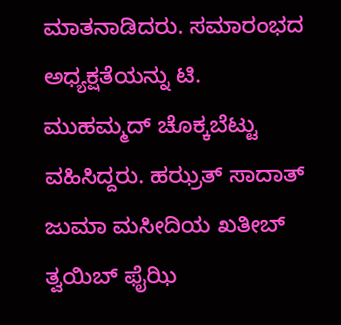ಮಾತನಾಡಿದರು. ಸಮಾರಂಭದ ಅಧ್ಯಕ್ಷತೆಯನ್ನು ಟಿ. ಮುಹಮ್ಮದ್ ಚೊಕ್ಕಬೆಟ್ಟು ವಹಿಸಿದ್ದರು. ಹಝ್ರತ್ ಸಾದಾತ್ ಜುಮಾ ಮಸೀದಿಯ ಖತೀಬ್ ತ್ವಯಿಬ್ ಫೈಝಿ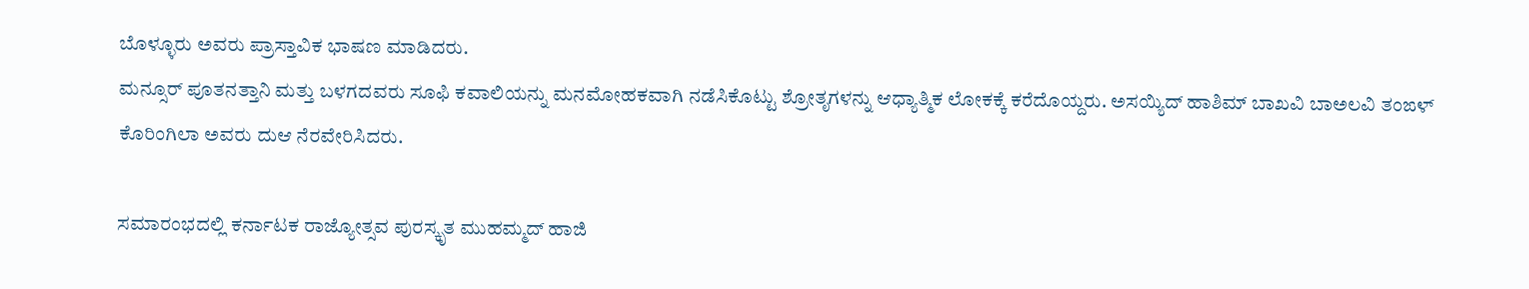ಬೊಳ್ಳೂರು ಅವರು ಪ್ರಾಸ್ತಾವಿಕ ಭಾಷಣ ಮಾಡಿದರು.
ಮನ್ಸೂರ್ ಪೂತನತ್ತಾನಿ ಮತ್ತು ಬಳಗದವರು ಸೂಫಿ ಕವಾಲಿಯನ್ನು ಮನಮೋಹಕವಾಗಿ ನಡೆಸಿಕೊಟ್ಟು ಶ್ರೋತೃಗಳನ್ನು ಆಧ್ಯಾತ್ಮಿಕ ಲೋಕಕ್ಕೆ ಕರೆದೊಯ್ದರು. ಅಸಯ್ಯಿದ್ ಹಾಶಿಮ್ ಬಾಖವಿ ಬಾಅಲವಿ ತಂಙಳ್ ಕೊರಿಂಗಿಲಾ ಅವರು ದುಆ ನೆರವೇರಿಸಿದರು.

ಸಮಾರಂಭದಲ್ಲಿ ಕರ್ನಾಟಕ ರಾಜ್ಯೋತ್ಸವ ಪುರಸ್ಕೃತ ಮುಹಮ್ಮದ್ ಹಾಜಿ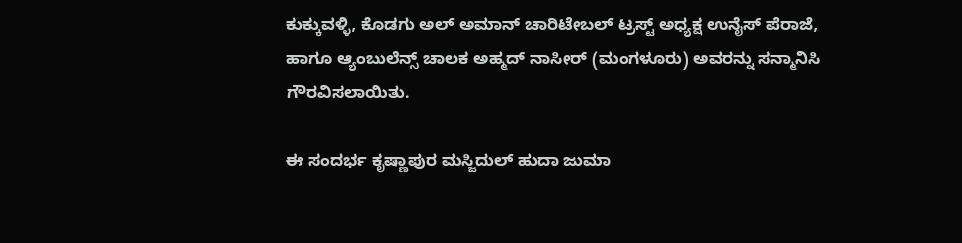ಕುಕ್ಕುವಳ್ಳಿ, ಕೊಡಗು ಅಲ್ ಅಮಾನ್ ಚಾರಿಟೇಬಲ್ ಟ್ರಸ್ಟ್ ಅಧ್ಯಕ್ಷ ಉನೈಸ್ ಪೆರಾಜೆ, ಹಾಗೂ ಆ್ಯಂಬುಲೆನ್ಸ್ ಚಾಲಕ ಅಹ್ಮದ್ ನಾಸೀರ್ (ಮಂಗಳೂರು) ಅವರನ್ನು ಸನ್ಮಾನಿಸಿ ಗೌರವಿಸಲಾಯಿತು.

ಈ ಸಂದರ್ಭ ಕೃಷ್ಣಾಪುರ ಮಸ್ಜಿದುಲ್ ಹುದಾ ಜುಮಾ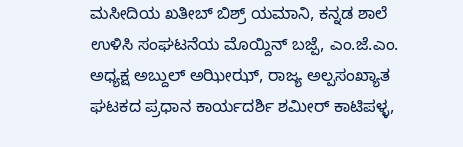ಮಸೀದಿಯ ಖತೀಬ್ ಬಿಶ್ರ್ ಯಮಾನಿ, ಕನ್ನಡ ಶಾಲೆ ಉಳಿಸಿ ಸಂಘಟನೆಯ ಮೊಯ್ದಿನ್ ಬಜ್ಪೆ, ಎಂ.ಜೆ.ಎಂ. ಅಧ್ಯಕ್ಷ ಅಬ್ದುಲ್ ಅಝೀಝ್, ರಾಜ್ಯ ಅಲ್ಪಸಂಖ್ಯಾತ ಘಟಕದ ಪ್ರಧಾನ ಕಾರ್ಯದರ್ಶಿ ಶಮೀರ್ ಕಾಟಿಪಳ್ಳ,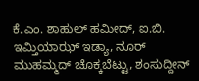ಕೆ.ಎಂ. ಶಾಹುಲ್ ಹಮೀದ್, ಐ.ಬಿ. ಇಮ್ತಿಯಾಝ್ ಇಡ್ಯಾ, ನೂರ್ ಮುಹಮ್ಮದ್ ಚೊಕ್ಕಬೆಟ್ಟು, ಶಂಸುದ್ದೀನ್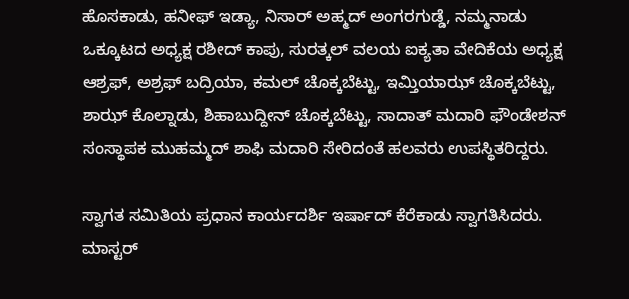ಹೊಸಕಾಡು, ಹನೀಫ್ ಇಡ್ಯಾ, ನಿಸಾರ್ ಅಹ್ಮದ್ ಅಂಗರಗುಡ್ಡೆ, ನಮ್ಮನಾಡು ಒಕ್ಕೂಟದ ಅಧ್ಯಕ್ಷ ರಶೀದ್ ಕಾಪು, ಸುರತ್ಕಲ್ ವಲಯ ಐಕ್ಯತಾ ವೇದಿಕೆಯ ಅಧ್ಯಕ್ಷ ಆಶ್ರಫ್, ಅಶ್ರಫ್ ಬದ್ರಿಯಾ, ಕಮಲ್ ಚೊಕ್ಕಬೆಟ್ಟು, ಇಮ್ತಿಯಾಝ್ ಚೊಕ್ಕಬೆಟ್ಟು, ಶಾಝ್ ಕೊಲ್ನಾಡು, ಶಿಹಾಬುದ್ದೀನ್ ಚೊಕ್ಕಬೆಟ್ಟು, ಸಾದಾತ್ ಮದಾರಿ ಫೌಂಡೇಶನ್ ಸಂಸ್ಥಾಪಕ ಮುಹಮ್ಮದ್ ಶಾಫಿ ಮದಾರಿ ಸೇರಿದಂತೆ ಹಲವರು ಉಪಸ್ಥಿತರಿದ್ದರು.

ಸ್ವಾಗತ ಸಮಿತಿಯ ಪ್ರಧಾನ ಕಾರ್ಯದರ್ಶಿ ಇರ್ಷಾದ್ ಕೆರೆಕಾಡು ಸ್ವಾಗತಿಸಿದರು. ಮಾಸ್ಟರ್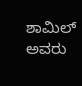ಶಾಮಿಲ್ ಅವರು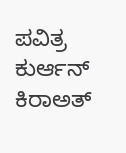ಪವಿತ್ರ ಕುರ್ಆನ್ ಕಿರಾಅತ್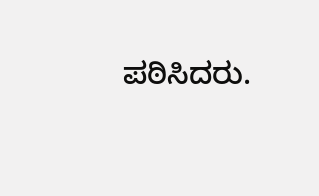ಪಠಿಸಿದರು.